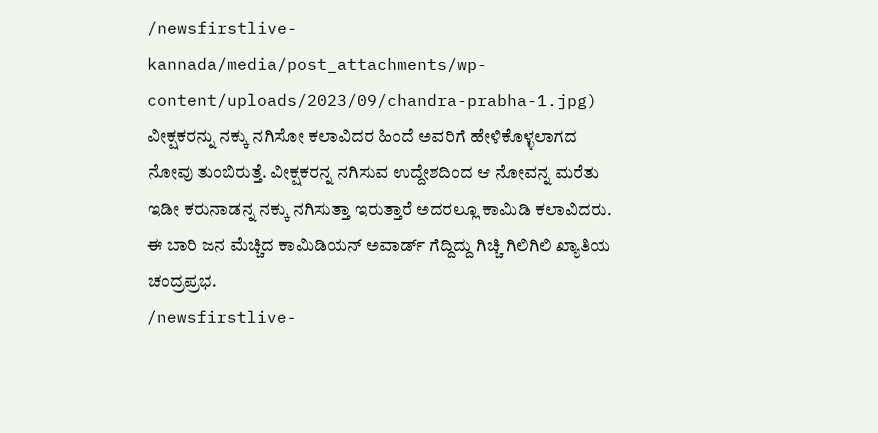/newsfirstlive-kannada/media/post_attachments/wp-content/uploads/2023/09/chandra-prabha-1.jpg)
ವೀಕ್ಷಕರನ್ನು ನಕ್ಕು ನಗಿಸೋ ಕಲಾವಿದರ ಹಿಂದೆ ಅವರಿಗೆ ಹೇಳಿಕೊಳ್ಳಲಾಗದ ನೋವು ತುಂಬಿರುತ್ತೆ. ವೀಕ್ಷಕರನ್ನ ನಗಿಸುವ ಉದ್ದೇಶದಿಂದ ಆ ನೋವನ್ನ ಮರೆತು ಇಡೀ ಕರುನಾಡನ್ನ ನಕ್ಕು ನಗಿಸುತ್ತಾ ಇರುತ್ತಾರೆ ಅದರಲ್ಲೂ ಕಾಮಿಡಿ ಕಲಾವಿದರು. ಈ ಬಾರಿ ಜನ ಮೆಚ್ಚಿದ ಕಾಮಿಡಿಯನ್ ಅವಾರ್ಡ್ ಗೆದ್ದಿದ್ದು ಗಿಚ್ಚಿ ಗಿಲಿಗಿಲಿ ಖ್ಯಾತಿಯ ಚಂದ್ರಪ್ರಭ.
/newsfirstlive-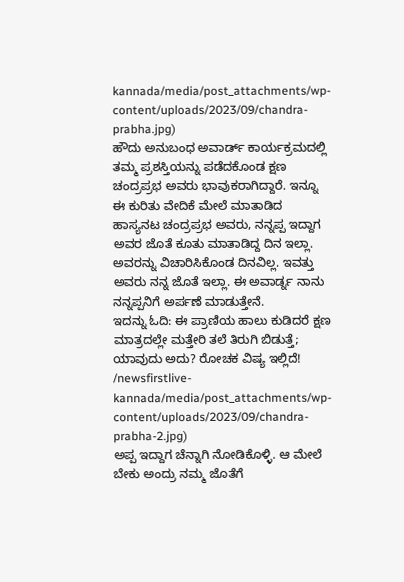kannada/media/post_attachments/wp-content/uploads/2023/09/chandra-prabha.jpg)
ಹೌದು ಅನುಬಂಧ ಅವಾರ್ಡ್ ಕಾರ್ಯಕ್ರಮದಲ್ಲಿ ತಮ್ಮ ಪ್ರಶಸ್ತಿಯನ್ನು ಪಡೆದಕೊಂಡ ಕ್ಷಣ ಚಂದ್ರಪ್ರಭ ಅವರು ಭಾವುಕರಾಗಿದ್ದಾರೆ. ಇನ್ನೂ ಈ ಕುರಿತು ವೇದಿಕೆ ಮೇಲೆ ಮಾತಾಡಿದ ಹಾಸ್ಯನಟ ಚಂದ್ರಪ್ರಭ ಅವರು, ನನ್ನಪ್ಪ ಇದ್ದಾಗ ಅವರ ಜೊತೆ ಕೂತು ಮಾತಾಡಿದ್ದ ದಿನ ಇಲ್ಲಾ. ಅವರನ್ನು ವಿಚಾರಿಸಿಕೊಂಡ ದಿನವಿಲ್ಲ. ಇವತ್ತು ಅವರು ನನ್ನ ಜೊತೆ ಇಲ್ಲಾ. ಈ ಅವಾರ್ಡ್ನ ನಾನು ನನ್ನಪ್ಪನಿಗೆ ಅರ್ಪಣೆ ಮಾಡುತ್ತೇನೆ.
ಇದನ್ನು ಓದಿ: ಈ ಪ್ರಾಣಿಯ ಹಾಲು ಕುಡಿದರೆ ಕ್ಷಣ ಮಾತ್ರದಲ್ಲೇ ಮತ್ತೇರಿ ತಲೆ ತಿರುಗಿ ಬಿಡುತ್ತೆ; ಯಾವುದು ಅದು? ರೋಚಕ ವಿಷ್ಯ ಇಲ್ಲಿದೆ!
/newsfirstlive-kannada/media/post_attachments/wp-content/uploads/2023/09/chandra-prabha-2.jpg)
ಅಪ್ಪ ಇದ್ದಾಗ ಚೆನ್ನಾಗಿ ನೋಡಿಕೊಳ್ಳಿ. ಆ ಮೇಲೆ ಬೇಕು ಅಂದ್ರು ನಮ್ಮ ಜೊತೆಗೆ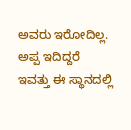ಅವರು ಇರೋದಿಲ್ಲ. ಅಪ್ಪ ಇದಿದ್ದರೆ ಇವತ್ತು ಈ ಸ್ಥಾನದಲ್ಲಿ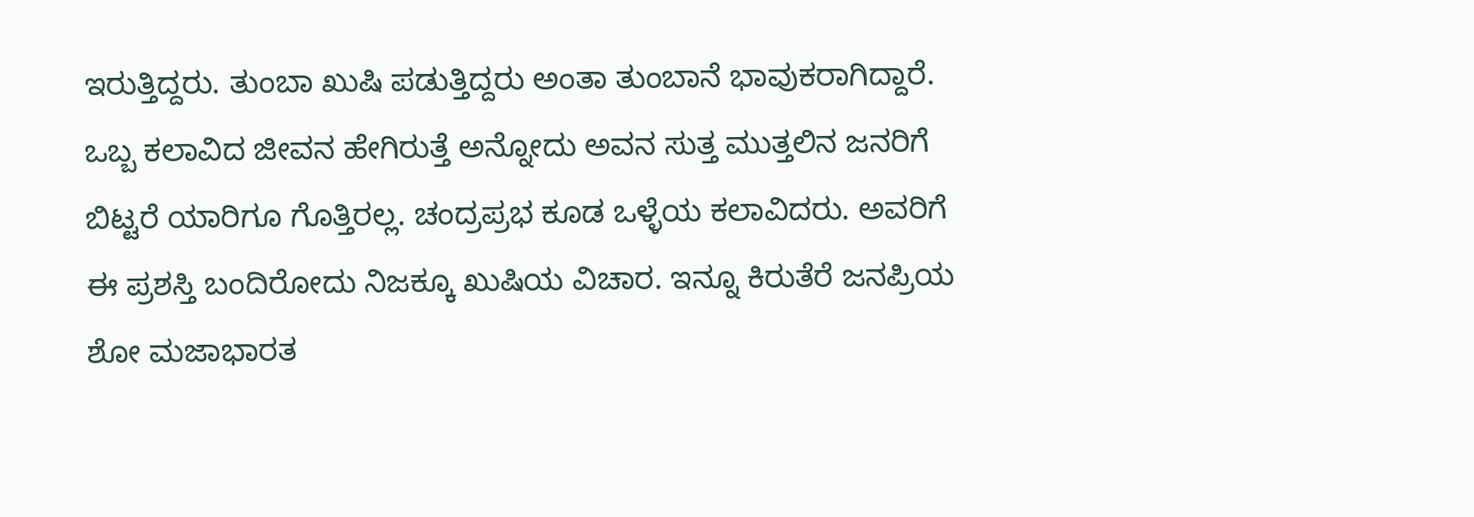ಇರುತ್ತಿದ್ದರು. ತುಂಬಾ ಖುಷಿ ಪಡುತ್ತಿದ್ದರು ಅಂತಾ ತುಂಬಾನೆ ಭಾವುಕರಾಗಿದ್ದಾರೆ. ಒಬ್ಬ ಕಲಾವಿದ ಜೀವನ ಹೇಗಿರುತ್ತೆ ಅನ್ನೋದು ಅವನ ಸುತ್ತ ಮುತ್ತಲಿನ ಜನರಿಗೆ ಬಿಟ್ಟರೆ ಯಾರಿಗೂ ಗೊತ್ತಿರಲ್ಲ. ಚಂದ್ರಪ್ರಭ ಕೂಡ ಒಳ್ಳೆಯ ಕಲಾವಿದರು. ಅವರಿಗೆ ಈ ಪ್ರಶಸ್ತಿ ಬಂದಿರೋದು ನಿಜಕ್ಕೂ ಖುಷಿಯ ವಿಚಾರ. ಇನ್ನೂ ಕಿರುತೆರೆ ಜನಪ್ರಿಯ ಶೋ ಮಜಾಭಾರತ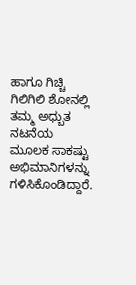ಹಾಗೂ ಗಿಚ್ಚಿ ಗಿಲಿಗಿಲಿ ಶೋನಲ್ಲಿ ತಮ್ಮ ಅಧ್ಬುತ ನಟನೆಯ ಮೂಲಕ ಸಾಕಷ್ಟು ಅಭಿಮಾನಿಗಳನ್ನು ಗಳಿಸಿಕೊಂಡಿದ್ದಾರೆ.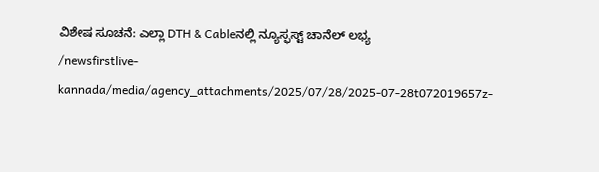ವಿಶೇಷ ಸೂಚನೆ: ಎಲ್ಲಾ DTH & Cableನಲ್ಲಿ ನ್ಯೂಸ್ಫಸ್ಟ್ ಚಾನೆಲ್ ಲಭ್ಯ
/newsfirstlive-kannada/media/agency_attachments/2025/07/28/2025-07-28t072019657z-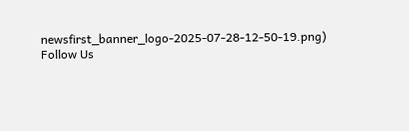newsfirst_banner_logo-2025-07-28-12-50-19.png)
Follow Us